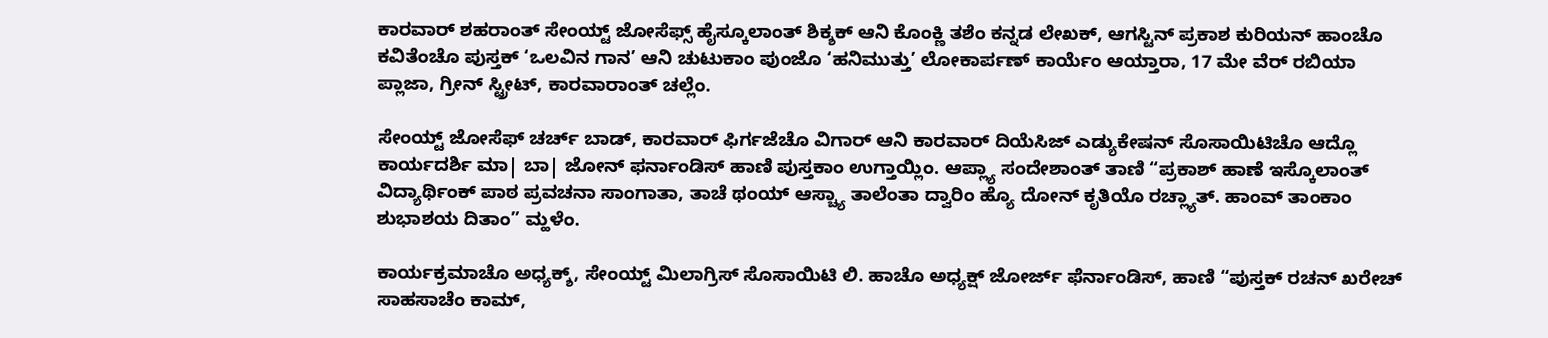ಕಾರವಾರ್ ಶಹರಾಂತ್ ಸೇಂಯ್ಟ್ ಜೋಸೆಫ್ಸ್ ಹೈಸ್ಕೂಲಾಂತ್ ಶಿಕ್ಶಕ್ ಆನಿ ಕೊಂಕ್ಣಿ ತಶೆಂ ಕನ್ನಡ ಲೇಖಕ್, ಆಗಸ್ಟಿನ್ ಪ್ರಕಾಶ ಕುರಿಯನ್ ಹಾಂಚೊ ಕವಿತೆಂಚೊ ಪುಸ್ತಕ್ ‘ಒಲವಿನ ಗಾನ’ ಆನಿ ಚುಟುಕಾಂ ಪುಂಜೊ ‘ಹನಿಮುತ್ತು’ ಲೋಕಾರ್ಪಣ್ ಕಾರ್ಯೆಂ ಆಯ್ತಾರಾ, 17 ಮೇ ವೆರ್ ರಬಿಯಾ ಪ್ಲಾಜಾ, ಗ್ರೀನ್ ಸ್ಟ್ರೀಟ್, ಕಾರವಾರಾಂತ್ ಚಲ್ಲೆಂ.

ಸೇಂಯ್ಟ್ ಜೋಸೆಫ್ ಚರ್ಚ್ ಬಾಡ್, ಕಾರವಾರ್ ಫಿರ್ಗಜೆಚೊ ವಿಗಾರ್ ಆನಿ ಕಾರವಾರ್ ದಿಯೆಸಿಜ್ ಎಡ್ಯುಕೇಷನ್ ಸೊಸಾಯಿಟಿಚೊ ಆದ್ಲೊ ಕಾರ್ಯದರ್ಶಿ ಮಾ| ಬಾ| ಜೋನ್ ಫರ್ನಾಂಡಿಸ್ ಹಾಣಿ ಪುಸ್ತಕಾಂ ಉಗ್ತಾಯ್ಲಿಂ. ಆಪ್ಲ್ಯಾ ಸಂದೇಶಾಂತ್ ತಾಣಿ “ಪ್ರಕಾಶ್ ಹಾಣೆ ಇಸ್ಕೊಲಾಂತ್ ವಿದ್ಯಾರ್ಥಿಂಕ್ ಪಾಠ ಪ್ರವಚನಾ ಸಾಂಗಾತಾ, ತಾಚೆ ಥಂಯ್ ಆಸ್ಚ್ಯಾ ತಾಲೆಂತಾ ದ್ವಾರಿಂ ಹ್ಯೊ ದೋನ್ ಕೃತಿಯೊ ರಚ್ಲ್ಯಾತ್. ಹಾಂವ್ ತಾಂಕಾಂ ಶುಭಾಶಯ ದಿತಾಂ” ಮ್ಹಳೆಂ.

ಕಾರ್ಯಕ್ರಮಾಚೊ ಅಧ್ಯಕ್ಶ್, ಸೇಂಯ್ಟ್ ಮಿಲಾಗ್ರಿಸ್ ಸೊಸಾಯಿಟಿ ಲಿ. ಹಾಚೊ ಅಧ್ಯಕ್ಷ್ ಜೋರ್ಜ್ ಫೆರ್ನಾಂಡಿಸ್, ಹಾಣಿ “ಪುಸ್ತಕ್ ರಚನ್ ಖರೇಚ್ ಸಾಹಸಾಚೆಂ ಕಾಮ್,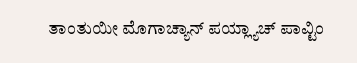ತಾಂತುಯೀ ಮೊಗಾಚ್ಯಾನ್ ಪಯ್ಲ್ಯಾಚ್ ಪಾವ್ಟಿಂ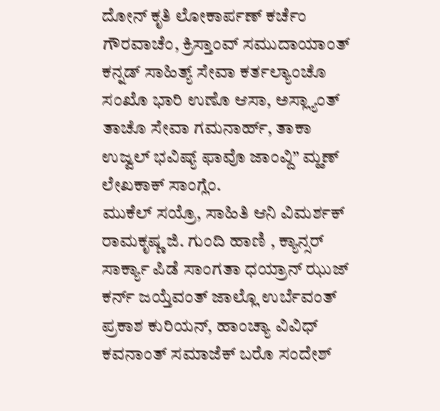ದೋನ್ ಕೃತಿ ಲೋಕಾರ್ಪಣ್ ಕರ್ಚೆಂ ಗೌರವಾಚೆಂ, ಕ್ರಿಸ್ತಾಂವ್ ಸಮುದಾಯಾಂತ್ ಕನ್ನಡ್ ಸಾಹಿತ್ಯ್ ಸೇವಾ ಕರ್ತಲ್ಯಾಂಚೊ ಸಂಖೊ ಭಾರಿ ಉಣೊ ಆಸಾ, ಅಸ್ಲ್ಯಾಂತ್ ತಾಚೊ ಸೇವಾ ಗಮನಾರ್ಹ್, ತಾಕಾ ಉಜ್ವಲ್ ಭವಿಷ್ಯ್ ಫಾವೊ ಜಾಂವ್ದಿ” ಮ್ಹಣ್ ಲೇಖಕಾಕ್ ಸಾಂಗ್ಲೆಂ.
ಮುಕೆಲ್ ಸಯ್ರೊ, ಸಾಹಿತಿ ಆನಿ ವಿಮರ್ಶಕ್ ರಾಮಕೃಷ್ಣ ಜಿ. ಗುಂದಿ ಹಾಣಿ , ಕ್ಯಾನ್ಸರ್ ಸಾರ್ಕ್ಯಾ ಪಿಡೆ ಸಾಂಗತಾ ಧಯ್ರಾನ್ ಝುಜ್ ಕರ್ನ್ ಜಯ್ತೆವಂತ್ ಜಾಲ್ಲೊ ಉರ್ಬೆವಂತ್ ಪ್ರಕಾಶ ಕುರಿಯನ್, ಹಾಂಚ್ಯಾ ವಿವಿಧ್ ಕವನಾಂತ್ ಸಮಾಜೆಕ್ ಬರೊ ಸಂದೇಶ್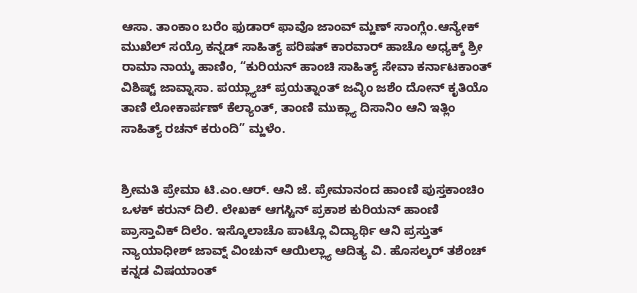ಆಸಾ. ತಾಂಕಾಂ ಬರೆಂ ಫುಡಾರ್ ಫಾವೊ ಜಾಂವ್ ಮ್ಹಣ್ ಸಾಂಗ್ಲೆಂ.ಆನ್ಯೇಕ್ ಮುಖೆಲ್ ಸಯ್ರೊ ಕನ್ನಡ್ ಸಾಹಿತ್ಯ್ ಪರಿಷತ್ ಕಾರವಾರ್ ಹಾಚೊ ಅಧ್ಯಕ್ಶ್ ಶ್ರೀ ರಾಮಾ ನಾಯ್ಕ ಹಾಣಿಂ, “ಕುರಿಯನ್ ಹಾಂಚಿ ಸಾಹಿತ್ಯ್ ಸೇವಾ ಕರ್ನಾಟಕಾಂತ್ ವಿಶಿಷ್ಟ್ ಜಾವ್ನಾಸಾ. ಪಯ್ಲ್ಯಾಚ್ ಪ್ರಯತ್ನಾಂತ್ ಜವ್ಳಿಂ ಜಶೆಂ ದೋನ್ ಕೃತಿಯೊ ತಾಣಿ ಲೋಕಾರ್ಪಣ್ ಕೆಲ್ಯಾಂತ್, ತಾಂಣಿ ಮುಕ್ಲ್ಯಾ ದಿಸಾನಿಂ ಆನಿ ಇತ್ಲಿಂ ಸಾಹಿತ್ಯ್ ರಚನ್ ಕರುಂದಿ” ಮ್ಹಳೆಂ.


ಶ್ರೀಮತಿ ಪ್ರೇಮಾ ಟಿ.ಎಂ.ಆರ್. ಆನಿ ಜೆ. ಪ್ರೇಮಾನಂದ ಹಾಂಣಿ ಪುಸ್ತಕಾಂಚಿಂ ಒಳಕ್ ಕರುನ್ ದಿಲಿ. ಲೇಖಕ್ ಆಗಸ್ಟಿನ್ ಪ್ರಕಾಶ ಕುರಿಯನ್ ಹಾಂಣಿ ಪ್ರಾಸ್ತಾವಿಕ್ ದಿಲೆಂ. ಇಸ್ಕೊಲಾಚೊ ಪಾಟ್ಲೊ ವಿದ್ಯಾರ್ಥಿ ಆನಿ ಪ್ರಸ್ತುತ್ ನ್ಯಾಯಾಧೀಶ್ ಜಾವ್ನ್ ವಿಂಚುನ್ ಆಯಿಲ್ಲ್ಯಾ ಆದಿತ್ಯ ವಿ. ಹೊಸಲ್ಕರ್ ತಶೆಂಚ್ ಕನ್ನಡ ವಿಷಯಾಂತ್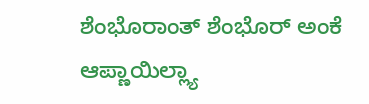ಶೆಂಭೊರಾಂತ್ ಶೆಂಭೊರ್ ಅಂಕೆ ಆಪ್ಣಾಯಿಲ್ಲ್ಯಾ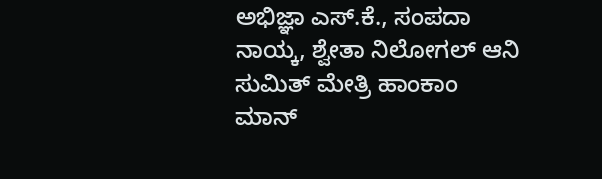ಅಭಿಜ್ಞಾ ಎಸ್.ಕೆ., ಸಂಪದಾ ನಾಯ್ಕ, ಶ್ವೇತಾ ನಿಲೋಗಲ್ ಆನಿ ಸುಮಿತ್ ಮೇತ್ರಿ ಹಾಂಕಾಂ ಮಾನ್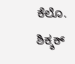ಕೆಲೊ.
ಶಿಕ್ಶಕ್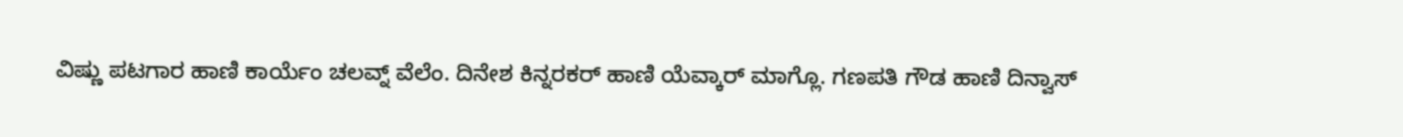ವಿಷ್ಣು ಪಟಗಾರ ಹಾಣಿ ಕಾರ್ಯೆಂ ಚಲವ್ನ್ ವೆಲೆಂ. ದಿನೇಶ ಕಿನ್ನರಕರ್ ಹಾಣಿ ಯೆವ್ಕಾರ್ ಮಾಗ್ಲೊ. ಗಣಪತಿ ಗೌಡ ಹಾಣಿ ದಿನ್ವಾಸ್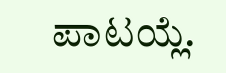ಪಾಟಯ್ಲೆ.